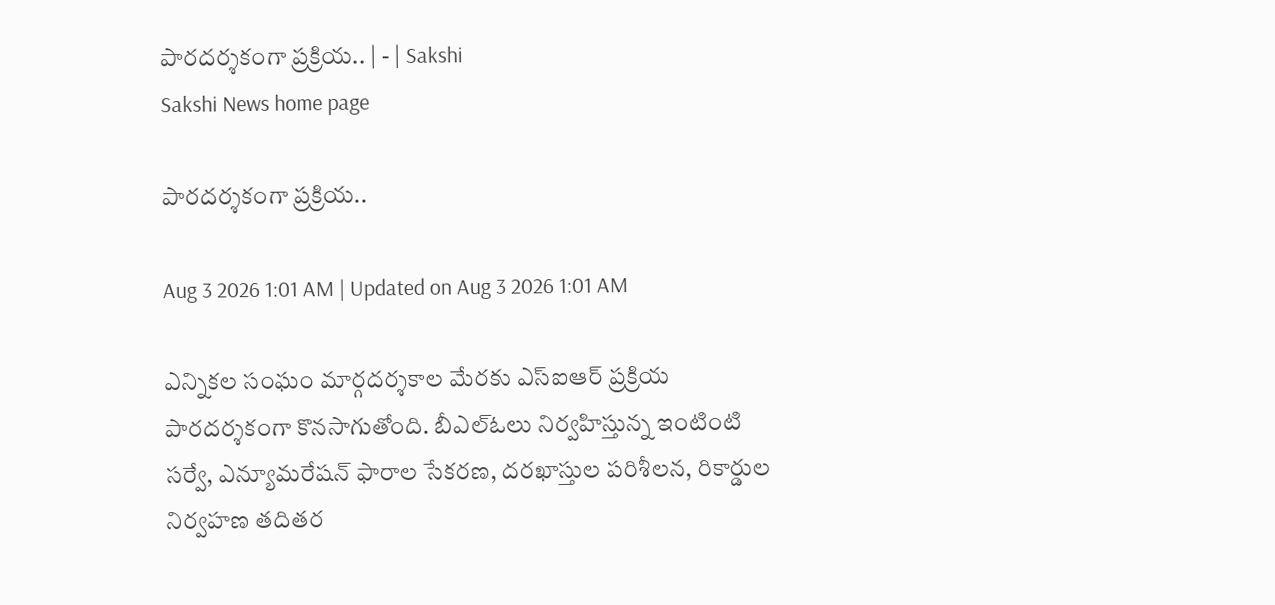పారదర్శకంగా ప్రక్రియ.. | - | Sakshi
Sakshi News home page

పారదర్శకంగా ప్రక్రియ..

Aug 3 2026 1:01 AM | Updated on Aug 3 2026 1:01 AM

ఎన్నికల సంఘం మార్గదర్శకాల మేరకు ఎస్‌ఐఆర్‌ ప్రక్రియ పారదర్శకంగా కొనసాగుతోంది. బీఎల్‌ఓలు నిర్వహిస్తున్న ఇంటింటి సర్వే, ఎన్యూమరేషన్‌ ఫారాల సేకరణ, దరఖాస్తుల పరిశీలన, రికార్డుల నిర్వహణ తదితర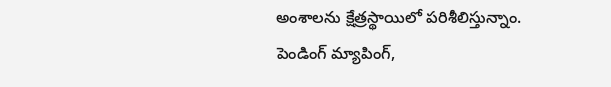అంశాలను క్షేత్రస్థాయిలో పరిశీలిస్తున్నాం. పెండింగ్‌ మ్యాపింగ్‌,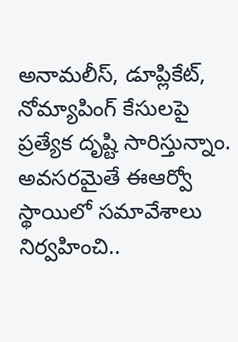అనామలీస్‌, డూప్లికేట్‌, నోమ్యాపింగ్‌ కేసులపై ప్రత్యేక దృష్టి సారిస్తున్నాం. అవసరమైతే ఈఆర్వో స్థాయిలో సమావేశాలు నిర్వహించి..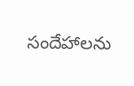సందేహాలను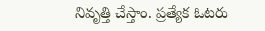నివృత్తి చేస్తాం. ప్రత్యేక ఓటరు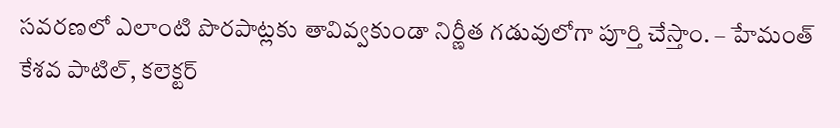సవరణలో ఎలాంటి పొరపాట్లకు తావివ్వకుండా నిర్ణీత గడువులోగా పూర్తి చేస్తాం. – హేమంత్‌ కేశవ పాటిల్‌, కలెక్టర్‌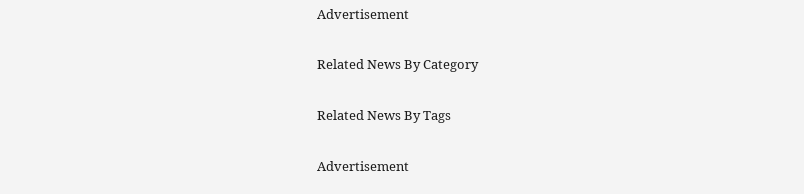Advertisement

Related News By Category

Related News By Tags

Advertisement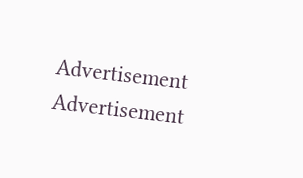Advertisement
Advertisement